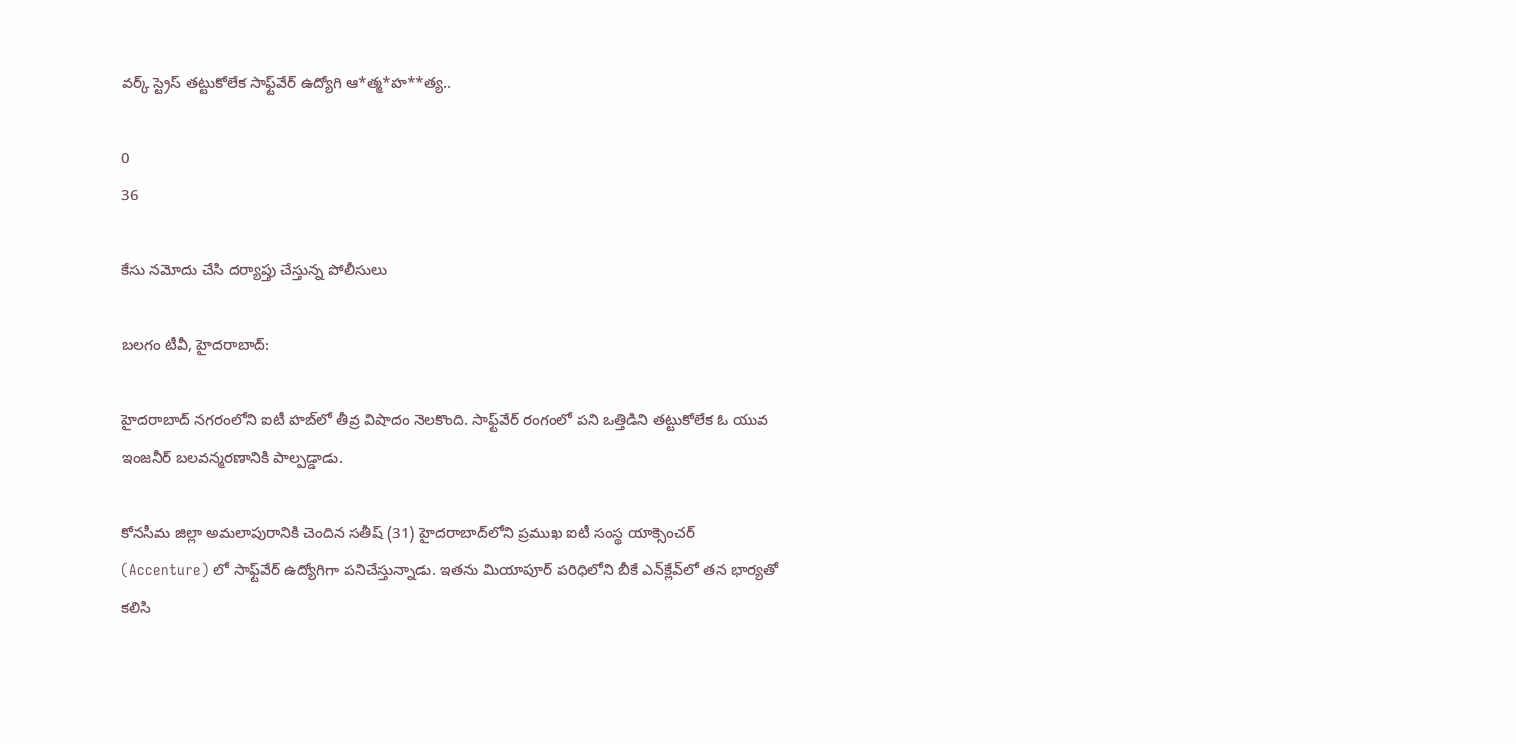వర్క్ స్ట్రెస్ తట్టుకోలేక సాఫ్ట్‌వేర్ ఉద్యోగి ఆ*త్మ*హ**త్య..

0
36

కేసు నమోదు చేసి దర్యాప్తు చేస్తున్న పోలీసులు

బలగం టీవీ, హైదరాబాద్‍:

హైదరాబాద్ నగరంలోని ఐటీ హబ్‌లో తీవ్ర విషాదం నెలకొంది. సాఫ్ట్‌వేర్ రంగంలో పని ఒత్తిడిని తట్టుకోలేక ఓ యువ ఇంజనీర్ బలవన్మరణానికి పాల్పడ్డాడు.

కోనసీమ జిల్లా అమలాపురానికి చెందిన సతీష్ (31) హైదరాబాద్‌లోని ప్రముఖ ఐటీ సంస్థ యాక్సెంచర్ (Accenture) లో సాఫ్ట్‌వేర్ ఉద్యోగిగా పనిచేస్తున్నాడు. ఇతను మియాపూర్ పరిధిలోని బీకే ఎన్‌క్లేవ్‌లో తన భార్యతో కలిసి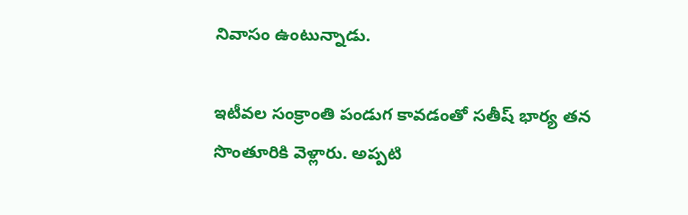నివాసం ఉంటున్నాడు.

ఇటీవల సంక్రాంతి పండుగ కావడంతో సతీష్ భార్య తన సొంతూరికి వెళ్లారు. అప్పటి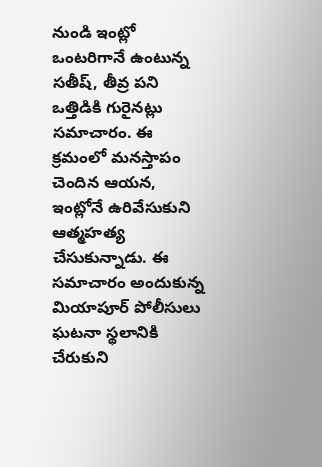నుండి ఇంట్లో ఒంటరిగానే ఉంటున్న సతీష్, తీవ్ర పని ఒత్తిడికి గురైనట్లు సమాచారం. ఈ క్రమంలో మనస్తాపం చెందిన ఆయన, ఇంట్లోనే ఉరివేసుకుని ఆత్మహత్య చేసుకున్నాడు. ఈ సమాచారం అందుకున్న మియాపూర్ పోలీసులు ఘటనా స్థలానికి చేరుకుని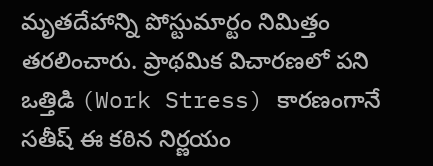మృతదేహాన్ని పోస్టుమార్టం నిమిత్తం తరలించారు. ప్రాథమిక విచారణలో పని ఒత్తిడి (Work Stress) కారణంగానే సతీష్ ఈ కఠిన నిర్ణయం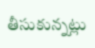తీసుకున్నట్లు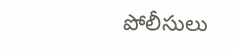పోలీసులు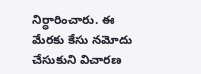నిర్ధారించారు. ఈ మేరకు కేసు నమోదు చేసుకుని విచారణ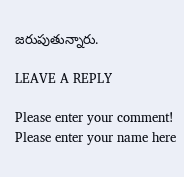జరుపుతున్నారు.

LEAVE A REPLY

Please enter your comment!
Please enter your name here